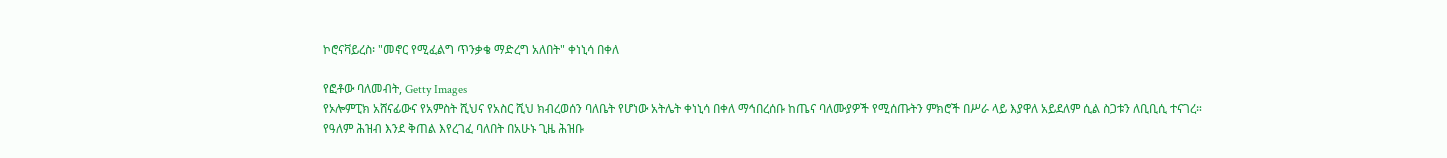ኮሮናቫይረስ፡ "መኖር የሚፈልግ ጥንቃቄ ማድረግ አለበት" ቀነኒሳ በቀለ

የፎቶው ባለመብት, Getty Images
የኦሎምፒክ አሸናፊውና የአምስት ሺህና የአስር ሺህ ክብረወሰን ባለቤት የሆነው አትሌት ቀነኒሳ በቀለ ማኅበረሰቡ ከጤና ባለሙያዎች የሚሰጡትን ምክሮች በሥራ ላይ እያዋለ አይደለም ሲል ስጋቱን ለቢቢሲ ተናገረ።
የዓለም ሕዝብ እንደ ቅጠል እየረገፈ ባለበት በአሁኑ ጊዜ ሕዝቡ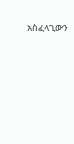አስፈላጊውን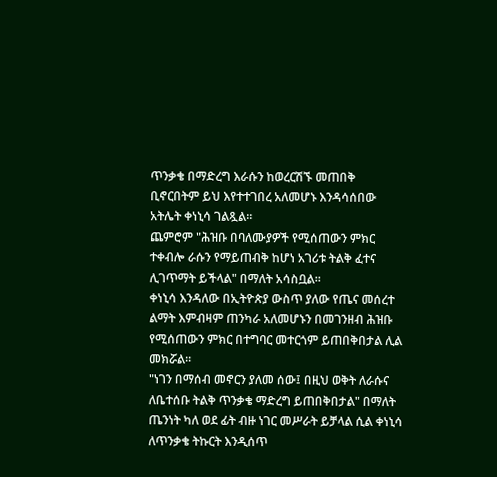ጥንቃቄ በማድረግ እራሱን ከወረርሽኙ መጠበቅ ቢኖርበትም ይህ እየተተገበረ አለመሆኑ እንዳሳሰበው አትሌት ቀነኒሳ ገልጿል።
ጨምሮም "ሕዝቡ በባለሙያዎች የሚሰጠውን ምክር ተቀብሎ ራሱን የማይጠብቅ ከሆነ አገሪቱ ትልቅ ፈተና ሊገጥማት ይችላል" በማለት አሳስቧል።
ቀነኒሳ እንዳለው በኢትዮጵያ ውስጥ ያለው የጤና መሰረተ ልማት እምብዛም ጠንካራ አለመሆኑን በመገንዘብ ሕዝቡ የሚሰጠውን ምክር በተግባር መተርጎም ይጠበቅበታል ሊል መክሯል።
"ነገን በማሰብ መኖርን ያለመ ሰው፤ በዚህ ወቅት ለራሱና ለቤተሰቡ ትልቅ ጥንቃቄ ማድረግ ይጠበቅበታል" በማለት ጤንነት ካለ ወደ ፊት ብዙ ነገር መሥራት ይቻላል ሲል ቀነኒሳ ለጥንቃቄ ትኩርት እንዲሰጥ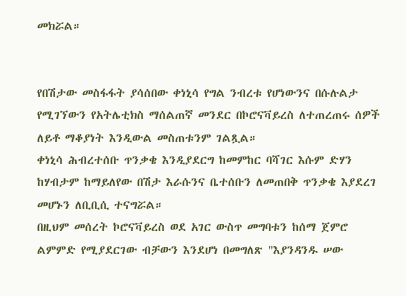መክሯል።


የበሽታው መስፋፋት ያሳሰበው ቀነኒሳ የግል ንብረቱ የሆነውንና በሱሉልታ የሚገኘውን የአትሌቲክስ ማሰልጠኛ መንደር በኮሮናቫይረስ ለተጠረጠሩ ሰዎች ለይቶ ማቆያነት እንዲውል መስጠቱንም ገልጿል።
ቀነኒሳ ሕብረተሰቡ ጥንቃቄ እንዲያደርግ ከመምከር ባሻገር እሱም ድሃን ከሃብታም ከማይለየው በሽታ እራሱንና ቤተሰቡን ለመጠበቅ ጥንቃቄ እያደረገ መሆኑን ለቢቢሲ ተናግሯል።
በዚህም መሰረት ኮሮናቫይረስ ወደ አገር ውስጥ መግባቱን ከሰማ ጀምሮ ልምምድ የሚያደርገው ብቻውን እንደሆነ በመግለጽ "እያንዳንዱ ሠው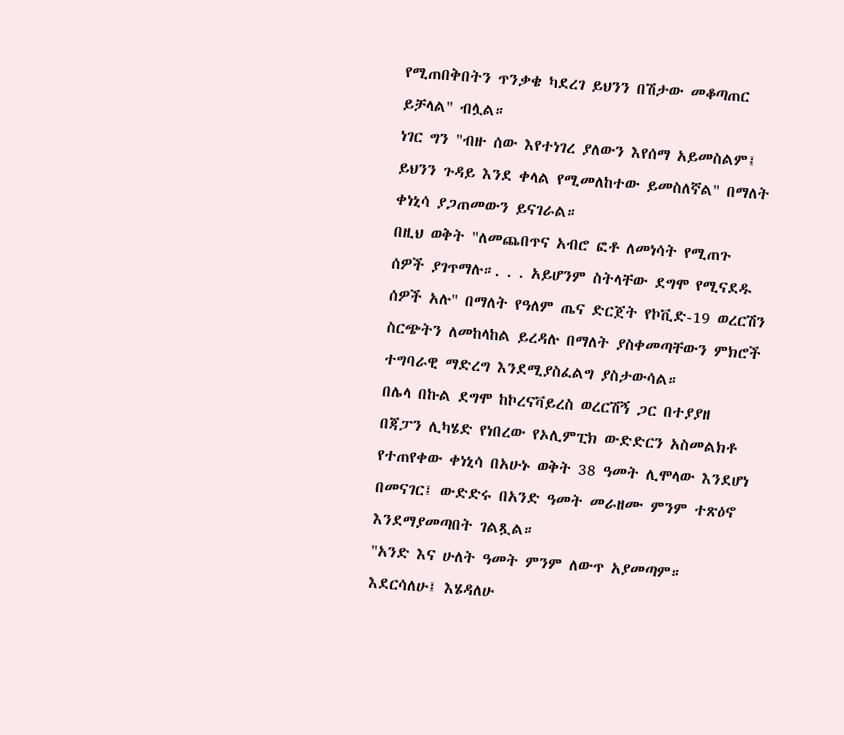የሚጠበቅበትን ጥንቃቄ ካደረገ ይህንን በሽታው መቆጣጠር ይቻላል" ብሏል።
ነገር ግን "ብዙ ሰው እየተነገረ ያለውን እየሰማ አይመስልም፤ ይህንን ጉዳይ እንደ ቀላል የሚመለከተው ይመስለኛል" በማለት ቀነኒሳ ያጋጠመውን ይናገራል።
በዚህ ወቅት "ለመጨበጥና አብሮ ፎቶ ለመነሳት የሚጠጉ ሰዎች ያገጥማሉ።. . . አይሆንም ስትላቸው ደግሞ የሚናደዱ ሰዎች አሉ" በማለት የዓለም ጤና ድርጀት የኮቪድ-19 ወረርሽን ስርጭትን ለመከላከል ይረዳሉ በማለት ያስቀመጣቸውን ምክሮች ተግባራዊ ማድረግ እንደሚያስፈልግ ያስታውሳል።
በሌላ በኩል ደግሞ ከኮረናቫይረስ ወረርሽኝ ጋር በተያያዘ በጃፓን ሊካሄድ የነበረው የኦሊምፒክ ውድድርን አስመልክቶ የተጠየቀው ቀነኒሳ በአሁኑ ወቅት 38 ዓመት ሊሞላው እንደሆነ በመናገር፤ ውድድሩ በአንድ ዓመት መራዘሙ ምንም ተጽዕኖ እንደማያመጣበት ገልጿል።
"አንድ እና ሁለት ዓመት ምንም ለውጥ አያመጣም። እደርሳለሁ፤ እሄዳለሁ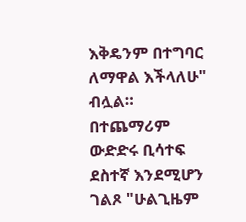እቅዴንም በተግባር ለማዋል እችላለሁ" ብሏል።
በተጨማሪም ውድድሩ ቢሳተፍ ደስተኛ እንደሚሆን ገልጾ "ሁልጊዜም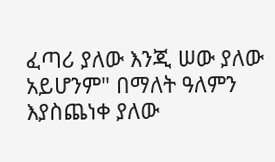ፈጣሪ ያለው እንጂ ሠው ያለው አይሆንም" በማለት ዓለምን እያስጨነቀ ያለው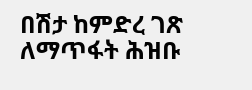በሽታ ከምድረ ገጽ ለማጥፋት ሕዝቡ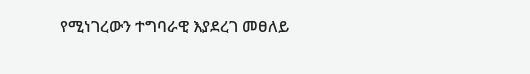የሚነገረውን ተግባራዊ እያደረገ መፀለይ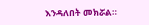እንዳለበት መክሯል።